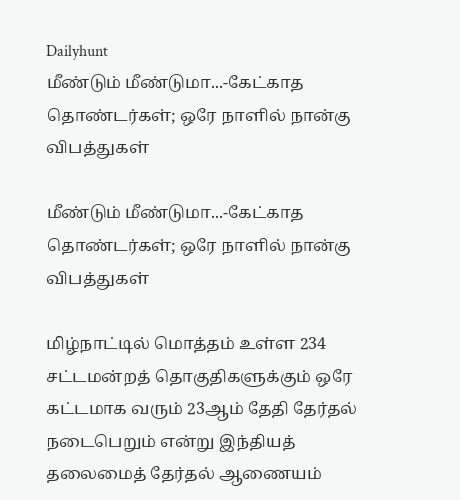Dailyhunt
மீண்டும் மீண்டுமா...-கேட்காத தொண்டர்கள்; ஒரே நாளில் நான்கு விபத்துகள்

மீண்டும் மீண்டுமா...-கேட்காத தொண்டர்கள்; ஒரே நாளில் நான்கு விபத்துகள்

மிழ்நாட்டில் மொத்தம் உள்ள 234 சட்டமன்றத் தொகுதிகளுக்கும் ஒரே கட்டமாக வரும் 23ஆம் தேதி தேர்தல் நடைபெறும் என்று இந்தியத் தலைமைத் தேர்தல் ஆணையம்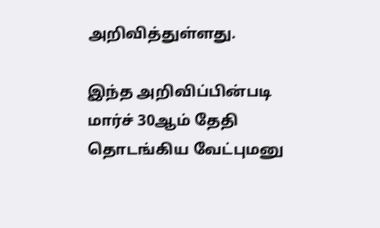அறிவித்துள்ளது.

இந்த அறிவிப்பின்படி மார்ச் 30ஆம் தேதி தொடங்கிய வேட்புமனு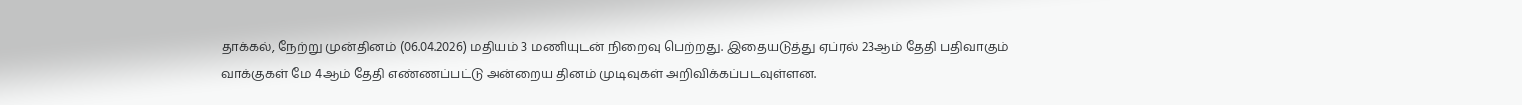தாக்கல், நேற்று முன்தினம் (06.04.2026) மதியம் 3 மணியுடன் நிறைவு பெற்றது. இதையடுத்து ஏப்ரல் 23ஆம் தேதி பதிவாகும் வாக்குகள் மே 4ஆம் தேதி எண்ணப்பட்டு அன்றைய தினம் முடிவுகள் அறிவிக்கப்படவுள்ளன.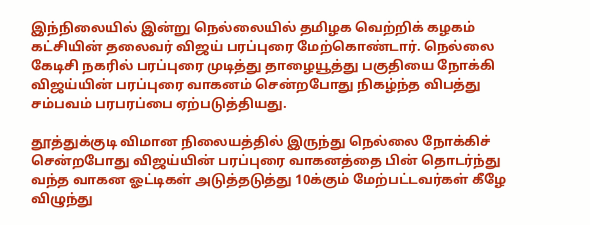இந்நிலையில் இன்று நெல்லையில் தமிழக வெற்றிக் கழகம் கட்சியின் தலைவர் விஜய் பரப்புரை மேற்கொண்டார். நெல்லை கேடிசி நகரில் பரப்புரை முடித்து தாழையூத்து பகுதியை நோக்கி விஜய்யின் பரப்புரை வாகனம் சென்றபோது நிகழ்ந்த விபத்து சம்பவம் பரபரப்பை ஏற்படுத்தியது.

தூத்துக்குடி விமான நிலையத்தில் இருந்து நெல்லை நோக்கிச் சென்றபோது விஜய்யின் பரப்புரை வாகனத்தை பின் தொடர்ந்து வந்த வாகன ஓட்டிகள் அடுத்தடுத்து 10க்கும் மேற்பட்டவர்கள் கீழே விழுந்து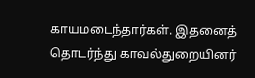காயமடைந்தார்கள். இதனைத் தொடர்ந்து காவல்துறையினர்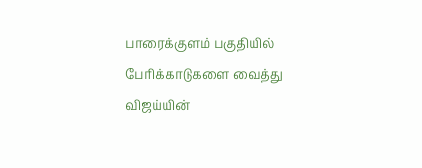பாரைக்குளம் பகுதியில் பேரிக்காடுகளை வைத்து விஜய்யின்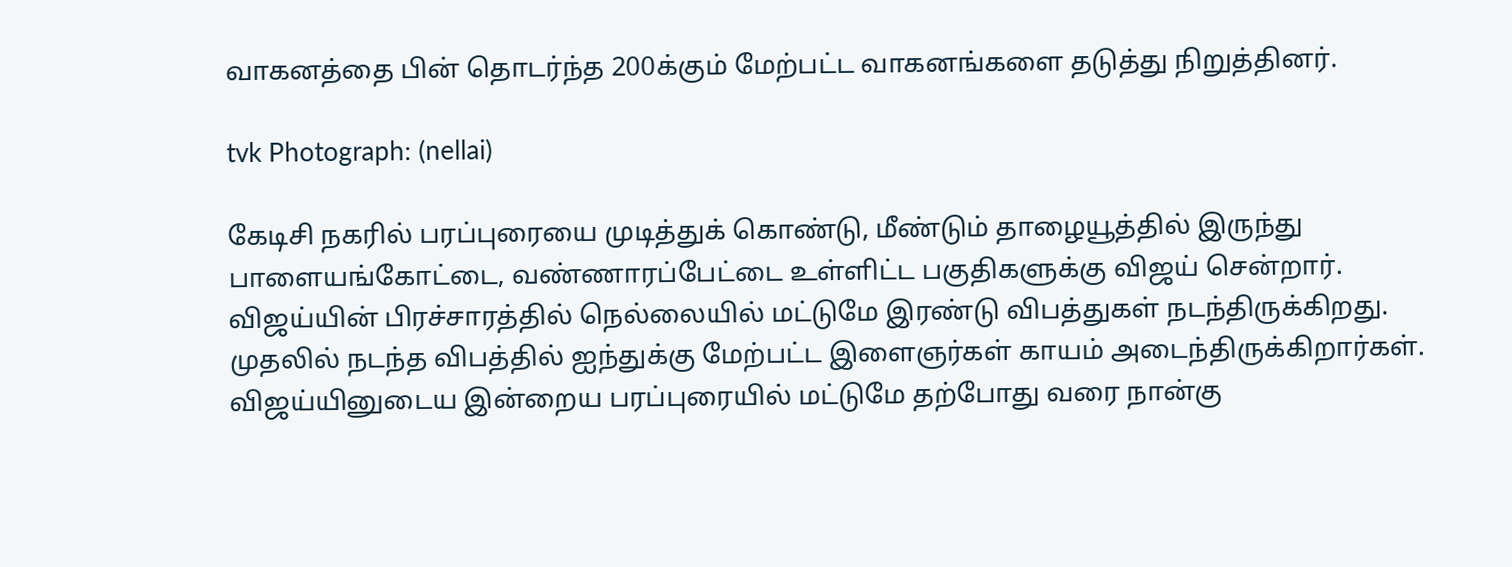வாகனத்தை பின் தொடர்ந்த 200க்கும் மேற்பட்ட வாகனங்களை தடுத்து நிறுத்தினர்.

tvk Photograph: (nellai)

கேடிசி நகரில் பரப்புரையை முடித்துக் கொண்டு, மீண்டும் தாழையூத்தில் இருந்து பாளையங்கோட்டை, வண்ணாரப்பேட்டை உள்ளிட்ட பகுதிகளுக்கு விஜய் சென்றார். விஜய்யின் பிரச்சாரத்தில் நெல்லையில் மட்டுமே இரண்டு விபத்துகள் நடந்திருக்கிறது. முதலில் நடந்த விபத்தில் ஐந்துக்கு மேற்பட்ட இளைஞர்கள் காயம் அடைந்திருக்கிறார்கள். விஜய்யினுடைய இன்றைய பரப்புரையில் மட்டுமே தற்போது வரை நான்கு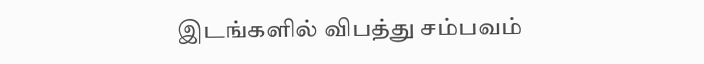இடங்களில் விபத்து சம்பவம்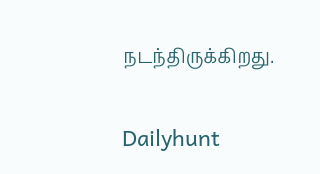நடந்திருக்கிறது.

Dailyhunt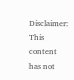Disclaimer: This content has not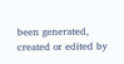been generated, created or edited by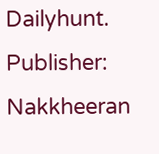Dailyhunt. Publisher: Nakkheeran